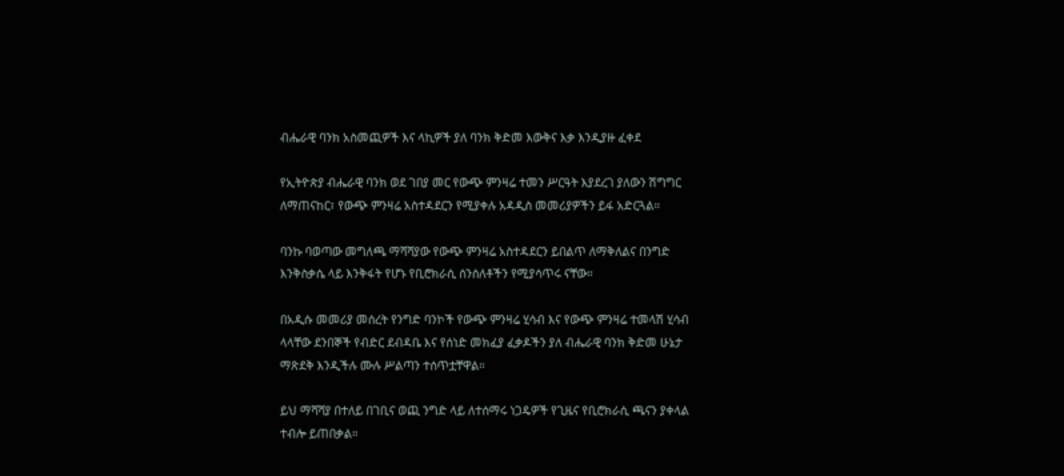ብሔራዊ ባንክ አስመጪዎች እና ላኪዎች ያለ ባንክ ቅድመ እውቅና እቃ እንዲያዙ ፈቀደ

የኢትዮጵያ ብሔራዊ ባንክ ወደ ገበያ መር የውጭ ምንዛሬ ተመን ሥርዓት እያደረገ ያለውን ሽግግር ለማጠናከር፣ የውጭ ምንዛሬ አስተዳደርን የሚያቀሉ አዳዲስ መመሪያዎችን ይፋ አድርጓል።

ባንኩ ባወጣው መግለጫ ማሻሻያው የውጭ ምንዛሬ አስተዳደርን ይበልጥ ለማቅለልና በንግድ እንቅስቃሴ ላይ እንቅፋት የሆኑ የቢሮክራሲ ሰንሰለቶችን የሚያሳጥሩ ናቸው።

በአዲሱ መመሪያ መሰረት የንግድ ባንኮች የውጭ ምንዛሬ ሂሳብ እና የውጭ ምንዛሬ ተመላሽ ሂሳብ  ላላቸው ደንበኞች የብድር ደብዳቤ እና የሰነድ መክፈያ ፈቃዶችን ያለ ብሔራዊ ባንክ ቅድመ ሁኔታ ማጽደቅ እንዲችሉ ሙሉ ሥልጣን ተሰጥቷቸዋል።

ይህ ማሻሻያ በተለይ በገቢና ወጪ ንግድ ላይ ለተሰማሩ ነጋዴዎች የጊዜና የቢሮክራሲ ጫናን ያቀላል ተብሎ ይጠበቃል።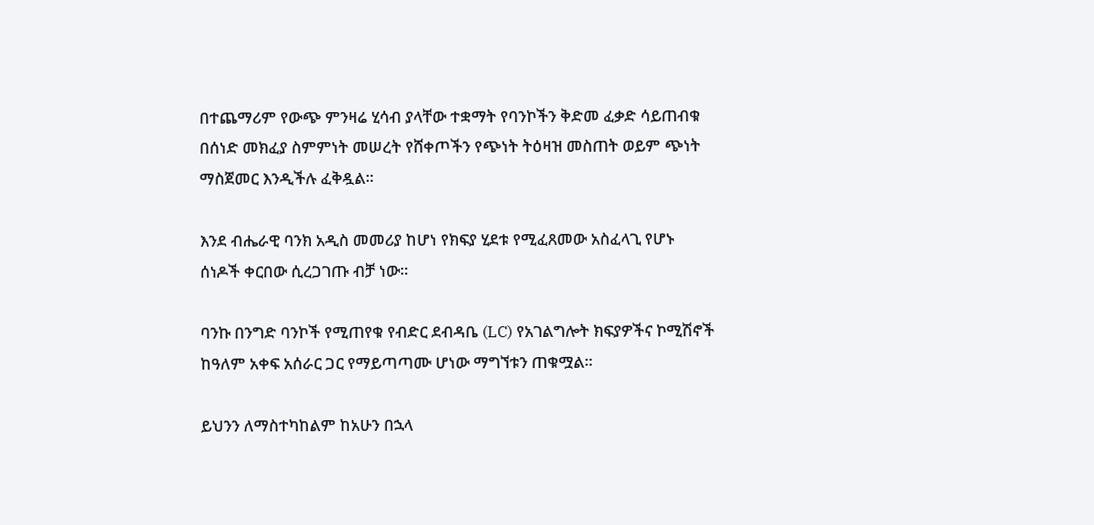በተጨማሪም የውጭ ምንዛሬ ሂሳብ ያላቸው ተቋማት የባንኮችን ቅድመ ፈቃድ ሳይጠብቁ በሰነድ መክፈያ ስምምነት መሠረት የሸቀጦችን የጭነት ትዕዛዝ መስጠት ወይም ጭነት ማስጀመር እንዲችሉ ፈቅዷል።

እንደ ብሔራዊ ባንክ አዲስ መመሪያ ከሆነ የክፍያ ሂደቱ የሚፈጸመው አስፈላጊ የሆኑ ሰነዶች ቀርበው ሲረጋገጡ ብቻ ነው።

ባንኩ በንግድ ባንኮች የሚጠየቁ የብድር ደብዳቤ (LC) የአገልግሎት ክፍያዎችና ኮሚሽኖች ከዓለም አቀፍ አሰራር ጋር የማይጣጣሙ ሆነው ማግኘቱን ጠቁሟል።

ይህንን ለማስተካከልም ከአሁን በኋላ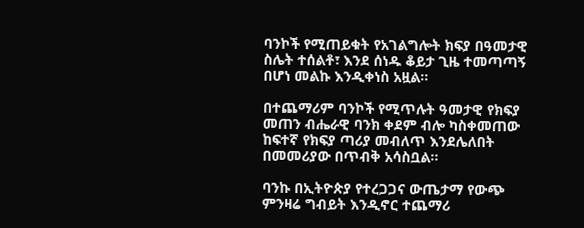ባንኮች የሚጠይቁት የአገልግሎት ክፍያ በዓመታዊ ስሌት ተሰልቶ፣ እንደ ሰነዱ ቆይታ ጊዜ ተመጣጣኝ በሆነ መልኩ እንዲቀነስ አዟል።

በተጨማሪም ባንኮች የሚጥሉት ዓመታዊ የክፍያ መጠን ብሔራዊ ባንክ ቀደም ብሎ ካስቀመጠው ከፍተኛ የክፍያ ጣሪያ መብለጥ እንደሌለበት በመመሪያው በጥብቅ አሳስቧል።

ባንኩ በኢትዮጵያ የተረጋጋና ውጤታማ የውጭ ምንዛሬ ግብይት እንዲኖር ተጨማሪ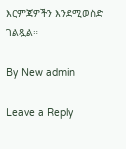እርምጃዎችን እንደሚወስድ ገልጿል።

By New admin

Leave a Reply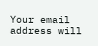Your email address will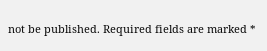not be published. Required fields are marked *